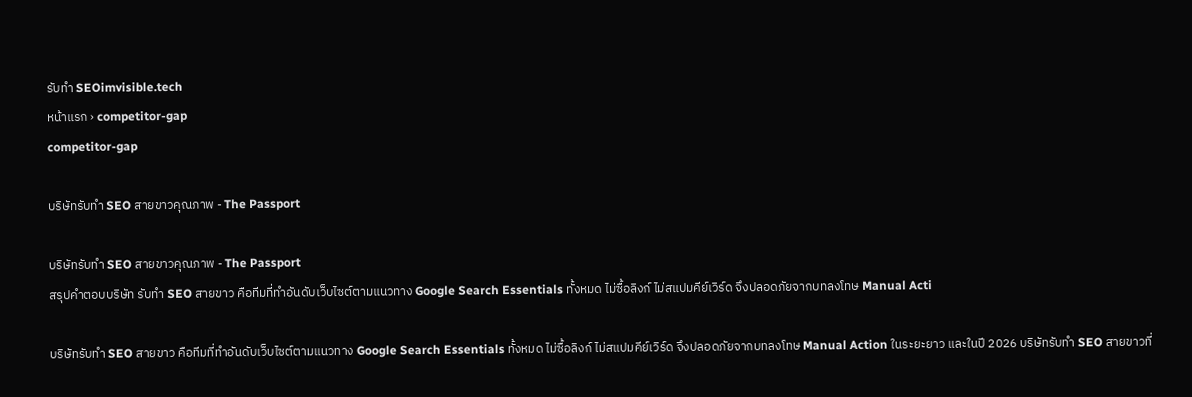รับทำ SEOimvisible.tech
หน้าแรก › competitor-gap
competitor-gap

บริษัทรับทำ SEO สายขาวคุณภาพ - The Passport

บริษัทรับทำ SEO สายขาวคุณภาพ - The Passport
สรุปคำตอบบริษัท รับทำ SEO สายขาว คือทีมที่ทำอันดับเว็บไซต์ตามแนวทาง Google Search Essentials ทั้งหมด ไม่ซื้อลิงก์ ไม่สแปมคีย์เวิร์ด จึงปลอดภัยจากบทลงโทษ Manual Acti

บริษัทรับทำ SEO สายขาว คือทีมที่ทำอันดับเว็บไซต์ตามแนวทาง Google Search Essentials ทั้งหมด ไม่ซื้อลิงก์ ไม่สแปมคีย์เวิร์ด จึงปลอดภัยจากบทลงโทษ Manual Action ในระยะยาว และในปี 2026 บริษัทรับทำ SEO สายขาวที่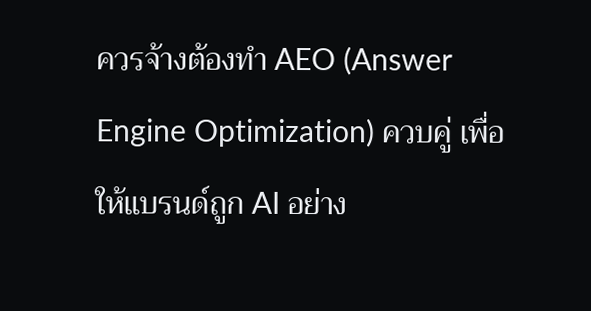ควรจ้างต้องทำ AEO (Answer Engine Optimization) ควบคู่ เพื่อให้แบรนด์ถูก AI อย่าง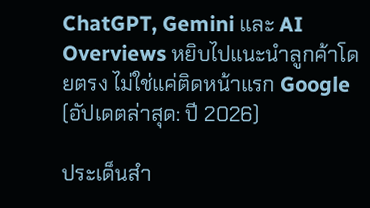ChatGPT, Gemini และ AI Overviews หยิบไปแนะนำลูกค้าโดยตรง ไม่ใช่แค่ติดหน้าแรก Google (อัปเดตล่าสุด: ปี 2026)

ประเด็นสำ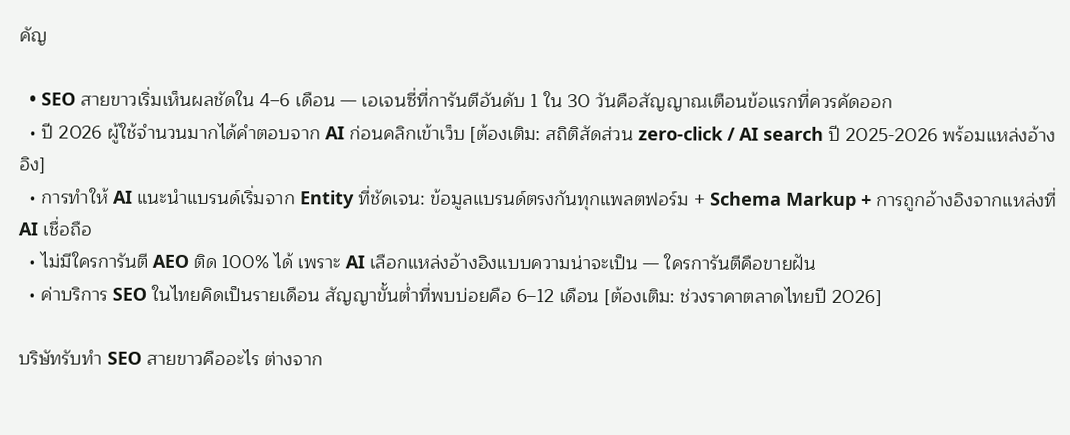คัญ

  • SEO สายขาวเริ่มเห็นผลชัดใน 4–6 เดือน — เอเจนซี่ที่การันตีอันดับ 1 ใน 30 วันคือสัญญาณเตือนข้อแรกที่ควรคัดออก
  • ปี 2026 ผู้ใช้จำนวนมากได้คำตอบจาก AI ก่อนคลิกเข้าเว็บ [ต้องเติม: สถิติสัดส่วน zero-click / AI search ปี 2025-2026 พร้อมแหล่งอ้างอิง]
  • การทำให้ AI แนะนำแบรนด์เริ่มจาก Entity ที่ชัดเจน: ข้อมูลแบรนด์ตรงกันทุกแพลตฟอร์ม + Schema Markup + การถูกอ้างอิงจากแหล่งที่ AI เชื่อถือ
  • ไม่มีใครการันตี AEO ติด 100% ได้ เพราะ AI เลือกแหล่งอ้างอิงแบบความน่าจะเป็น — ใครการันตีคือขายฝัน
  • ค่าบริการ SEO ในไทยคิดเป็นรายเดือน สัญญาขั้นต่ำที่พบบ่อยคือ 6–12 เดือน [ต้องเติม: ช่วงราคาตลาดไทยปี 2026]

บริษัทรับทำ SEO สายขาวคืออะไร ต่างจาก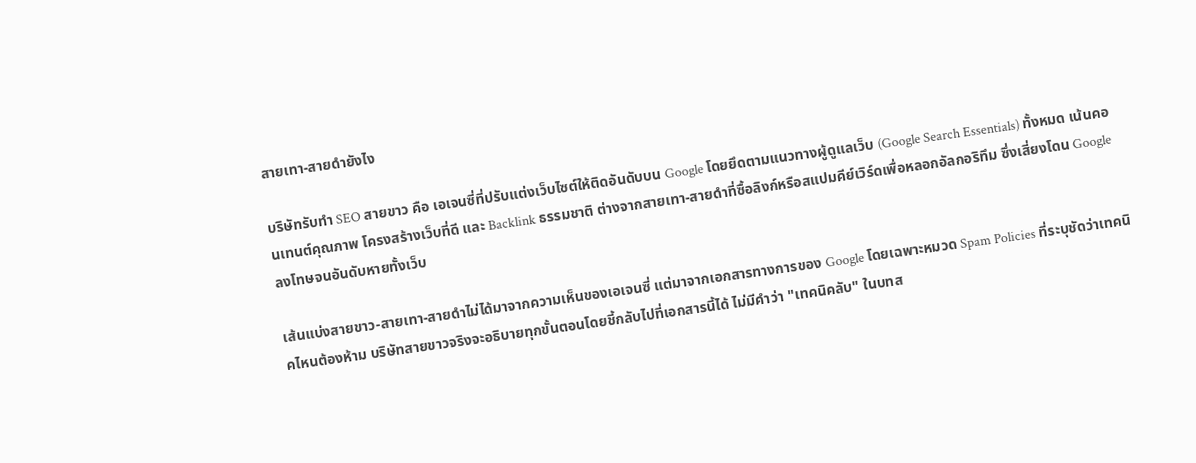สายเทา-สายดำยังไง

บริษัทรับทำ SEO สายขาว คือ เอเจนซี่ที่ปรับแต่งเว็บไซต์ให้ติดอันดับบน Google โดยยึดตามแนวทางผู้ดูแลเว็บ (Google Search Essentials) ทั้งหมด เน้นคอนเทนต์คุณภาพ โครงสร้างเว็บที่ดี และ Backlink ธรรมชาติ ต่างจากสายเทา-สายดำที่ซื้อลิงก์หรือสแปมคีย์เวิร์ดเพื่อหลอกอัลกอริทึม ซึ่งเสี่ยงโดน Google ลงโทษจนอันดับหายทั้งเว็บ

เส้นแบ่งสายขาว-สายเทา-สายดำไม่ได้มาจากความเห็นของเอเจนซี่ แต่มาจากเอกสารทางการของ Google โดยเฉพาะหมวด Spam Policies ที่ระบุชัดว่าเทคนิคไหนต้องห้าม บริษัทสายขาวจริงจะอธิบายทุกขั้นตอนโดยชี้กลับไปที่เอกสารนี้ได้ ไม่มีคำว่า "เทคนิคลับ" ในบทส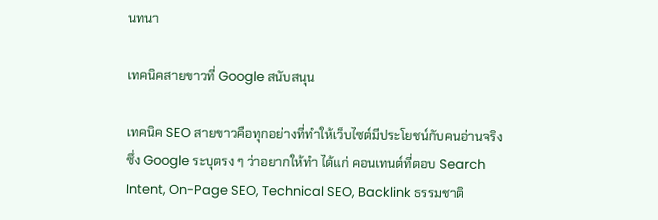นทนา

เทคนิคสายขาวที่ Google สนับสนุน

เทคนิค SEO สายขาวคือทุกอย่างที่ทำให้เว็บไซต์มีประโยชน์กับคนอ่านจริง ซึ่ง Google ระบุตรง ๆ ว่าอยากให้ทำ ได้แก่ คอนเทนต์ที่ตอบ Search Intent, On-Page SEO, Technical SEO, Backlink ธรรมชาติ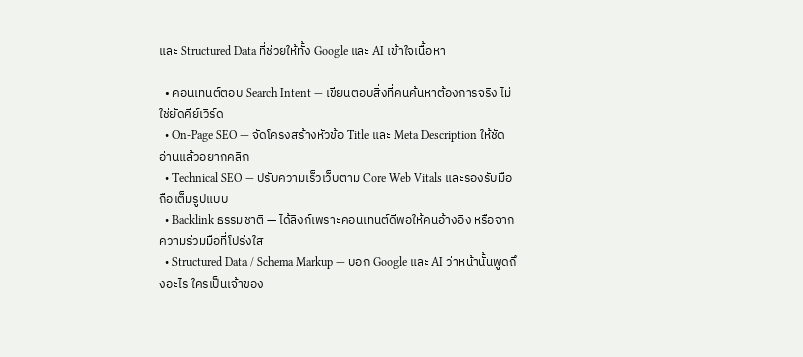และ Structured Data ที่ช่วยให้ทั้ง Google และ AI เข้าใจเนื้อหา

  • คอนเทนต์ตอบ Search Intent — เขียนตอบสิ่งที่คนค้นหาต้องการจริง ไม่ใช่ยัดคีย์เวิร์ด
  • On-Page SEO — จัดโครงสร้างหัวข้อ Title และ Meta Description ให้ชัด อ่านแล้วอยากคลิก
  • Technical SEO — ปรับความเร็วเว็บตาม Core Web Vitals และรองรับมือถือเต็มรูปแบบ
  • Backlink ธรรมชาติ — ได้ลิงก์เพราะคอนเทนต์ดีพอให้คนอ้างอิง หรือจากความร่วมมือที่โปร่งใส
  • Structured Data / Schema Markup — บอก Google และ AI ว่าหน้านั้นพูดถึงอะไร ใครเป็นเจ้าของ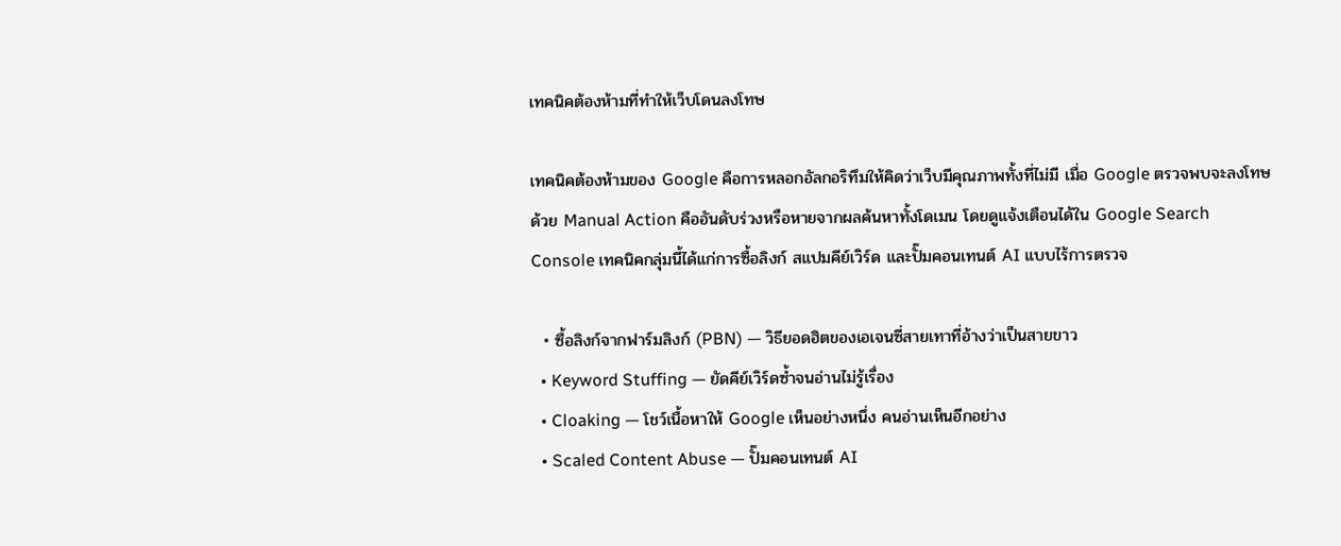เทคนิคต้องห้ามที่ทำให้เว็บโดนลงโทษ

เทคนิคต้องห้ามของ Google คือการหลอกอัลกอริทึมให้คิดว่าเว็บมีคุณภาพทั้งที่ไม่มี เมื่อ Google ตรวจพบจะลงโทษด้วย Manual Action คืออันดับร่วงหรือหายจากผลค้นหาทั้งโดเมน โดยดูแจ้งเตือนได้ใน Google Search Console เทคนิคกลุ่มนี้ได้แก่การซื้อลิงก์ สแปมคีย์เวิร์ด และปั๊มคอนเทนต์ AI แบบไร้การตรวจ

  • ซื้อลิงก์จากฟาร์มลิงก์ (PBN) — วิธียอดฮิตของเอเจนซี่สายเทาที่อ้างว่าเป็นสายขาว
  • Keyword Stuffing — ยัดคีย์เวิร์ดซ้ำจนอ่านไม่รู้เรื่อง
  • Cloaking — โชว์เนื้อหาให้ Google เห็นอย่างหนึ่ง คนอ่านเห็นอีกอย่าง
  • Scaled Content Abuse — ปั๊มคอนเทนต์ AI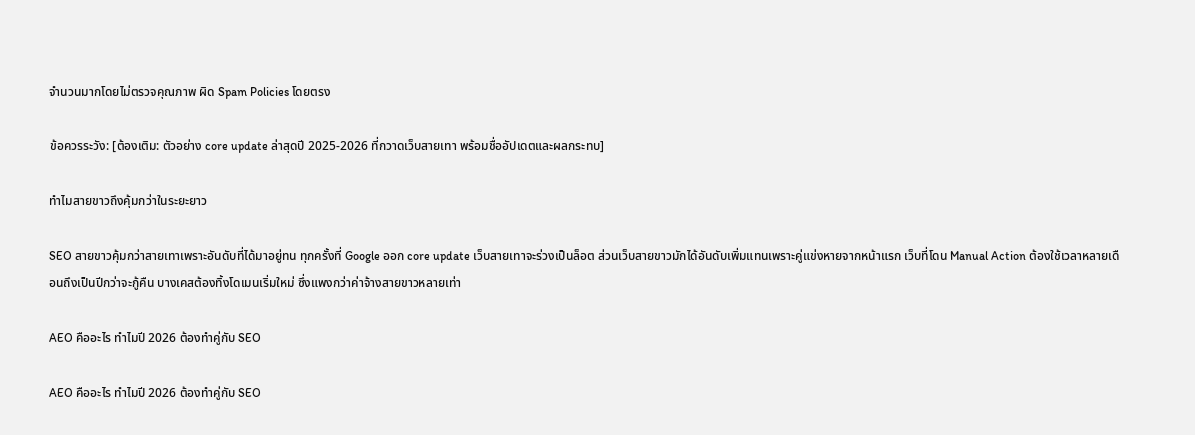จำนวนมากโดยไม่ตรวจคุณภาพ ผิด Spam Policies โดยตรง

ข้อควรระวัง: [ต้องเติม: ตัวอย่าง core update ล่าสุดปี 2025-2026 ที่กวาดเว็บสายเทา พร้อมชื่ออัปเดตและผลกระทบ]

ทำไมสายขาวถึงคุ้มกว่าในระยะยาว

SEO สายขาวคุ้มกว่าสายเทาเพราะอันดับที่ได้มาอยู่ทน ทุกครั้งที่ Google ออก core update เว็บสายเทาจะร่วงเป็นล็อต ส่วนเว็บสายขาวมักได้อันดับเพิ่มแทนเพราะคู่แข่งหายจากหน้าแรก เว็บที่โดน Manual Action ต้องใช้เวลาหลายเดือนถึงเป็นปีกว่าจะกู้คืน บางเคสต้องทิ้งโดเมนเริ่มใหม่ ซึ่งแพงกว่าค่าจ้างสายขาวหลายเท่า

AEO คืออะไร ทำไมปี 2026 ต้องทำคู่กับ SEO

AEO คืออะไร ทำไมปี 2026 ต้องทำคู่กับ SEO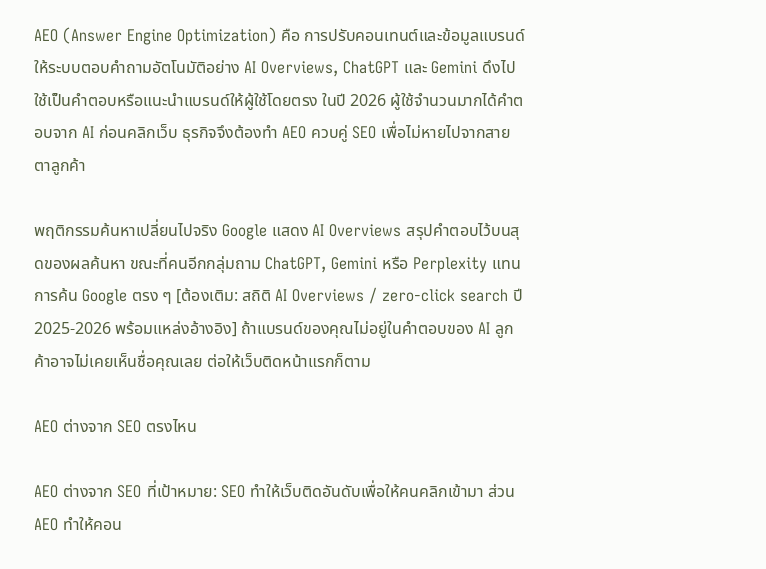AEO (Answer Engine Optimization) คือ การปรับคอนเทนต์และข้อมูลแบรนด์ให้ระบบตอบคำถามอัตโนมัติอย่าง AI Overviews, ChatGPT และ Gemini ดึงไปใช้เป็นคำตอบหรือแนะนำแบรนด์ให้ผู้ใช้โดยตรง ในปี 2026 ผู้ใช้จำนวนมากได้คำตอบจาก AI ก่อนคลิกเว็บ ธุรกิจจึงต้องทำ AEO ควบคู่ SEO เพื่อไม่หายไปจากสายตาลูกค้า

พฤติกรรมค้นหาเปลี่ยนไปจริง Google แสดง AI Overviews สรุปคำตอบไว้บนสุดของผลค้นหา ขณะที่คนอีกกลุ่มถาม ChatGPT, Gemini หรือ Perplexity แทนการค้น Google ตรง ๆ [ต้องเติม: สถิติ AI Overviews / zero-click search ปี 2025-2026 พร้อมแหล่งอ้างอิง] ถ้าแบรนด์ของคุณไม่อยู่ในคำตอบของ AI ลูกค้าอาจไม่เคยเห็นชื่อคุณเลย ต่อให้เว็บติดหน้าแรกก็ตาม

AEO ต่างจาก SEO ตรงไหน

AEO ต่างจาก SEO ที่เป้าหมาย: SEO ทำให้เว็บติดอันดับเพื่อให้คนคลิกเข้ามา ส่วน AEO ทำให้คอน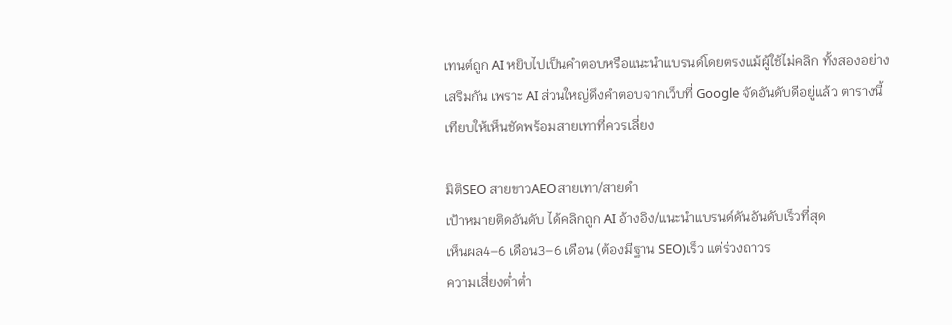เทนต์ถูก AI หยิบไปเป็นคำตอบหรือแนะนำแบรนด์โดยตรงแม้ผู้ใช้ไม่คลิก ทั้งสองอย่างเสริมกัน เพราะ AI ส่วนใหญ่ดึงคำตอบจากเว็บที่ Google จัดอันดับดีอยู่แล้ว ตารางนี้เทียบให้เห็นชัดพร้อมสายเทาที่ควรเลี่ยง

มิติSEO สายขาวAEOสายเทา/สายดำ
เป้าหมายติดอันดับ ได้คลิกถูก AI อ้างอิง/แนะนำแบรนด์ดันอันดับเร็วที่สุด
เห็นผล4–6 เดือน3–6 เดือน (ต้องมีฐาน SEO)เร็ว แต่ร่วงถาวร
ความเสี่ยงต่ำต่ำ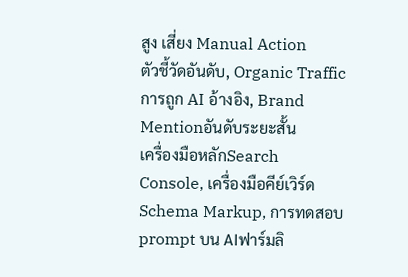สูง เสี่ยง Manual Action
ตัวชี้วัดอันดับ, Organic Trafficการถูก AI อ้างอิง, Brand Mentionอันดับระยะสั้น
เครื่องมือหลักSearch Console, เครื่องมือคีย์เวิร์ดSchema Markup, การทดสอบ prompt บน AIฟาร์มลิ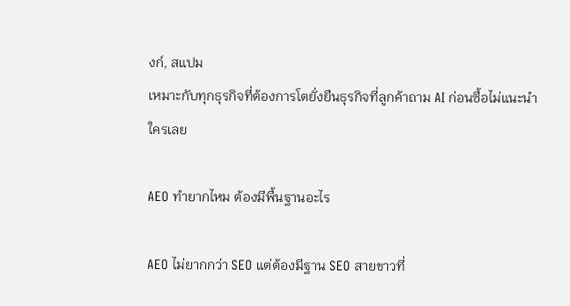งก์, สแปม
เหมาะกับทุกธุรกิจที่ต้องการโตยั่งยืนธุรกิจที่ลูกค้าถาม AI ก่อนซื้อไม่แนะนำใครเลย

AEO ทำยากไหม ต้องมีพื้นฐานอะไร

AEO ไม่ยากกว่า SEO แต่ต้องมีฐาน SEO สายขาวที่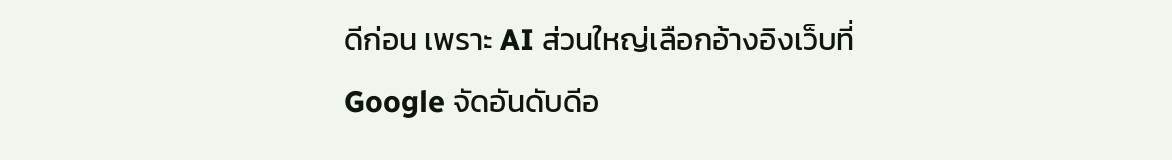ดีก่อน เพราะ AI ส่วนใหญ่เลือกอ้างอิงเว็บที่ Google จัดอันดับดีอ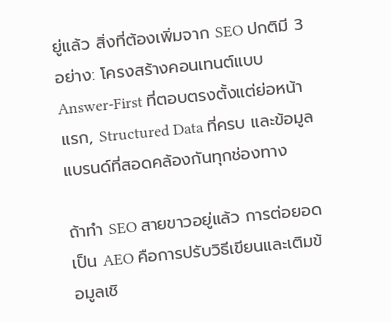ยู่แล้ว สิ่งที่ต้องเพิ่มจาก SEO ปกติมี 3 อย่าง: โครงสร้างคอนเทนต์แบบ Answer-First ที่ตอบตรงตั้งแต่ย่อหน้าแรก, Structured Data ที่ครบ และข้อมูลแบรนด์ที่สอดคล้องกันทุกช่องทาง

ถ้าทำ SEO สายขาวอยู่แล้ว การต่อยอดเป็น AEO คือการปรับวิธีเขียนและเติมข้อมูลเชิ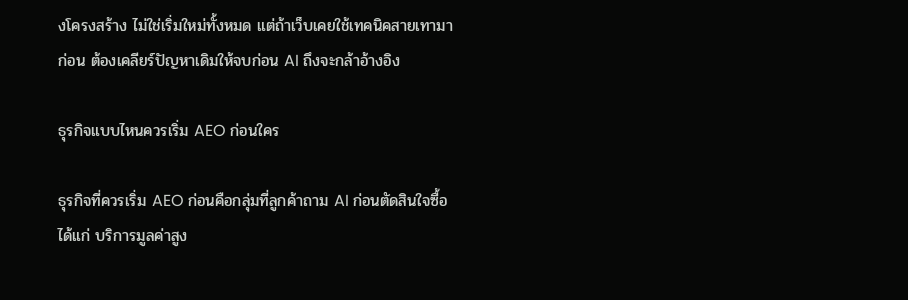งโครงสร้าง ไม่ใช่เริ่มใหม่ทั้งหมด แต่ถ้าเว็บเคยใช้เทคนิคสายเทามาก่อน ต้องเคลียร์ปัญหาเดิมให้จบก่อน AI ถึงจะกล้าอ้างอิง

ธุรกิจแบบไหนควรเริ่ม AEO ก่อนใคร

ธุรกิจที่ควรเริ่ม AEO ก่อนคือกลุ่มที่ลูกค้าถาม AI ก่อนตัดสินใจซื้อ ได้แก่ บริการมูลค่าสูง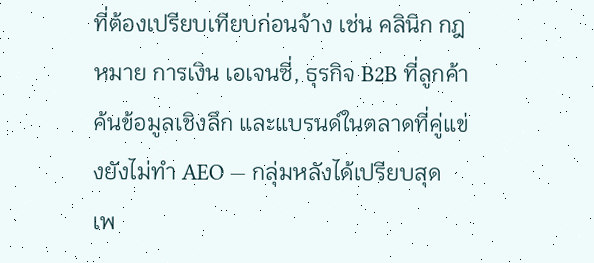ที่ต้องเปรียบเทียบก่อนจ้าง เช่น คลินิก กฎหมาย การเงิน เอเจนซี่, ธุรกิจ B2B ที่ลูกค้าค้นข้อมูลเชิงลึก และแบรนด์ในตลาดที่คู่แข่งยังไม่ทำ AEO — กลุ่มหลังได้เปรียบสุด เพ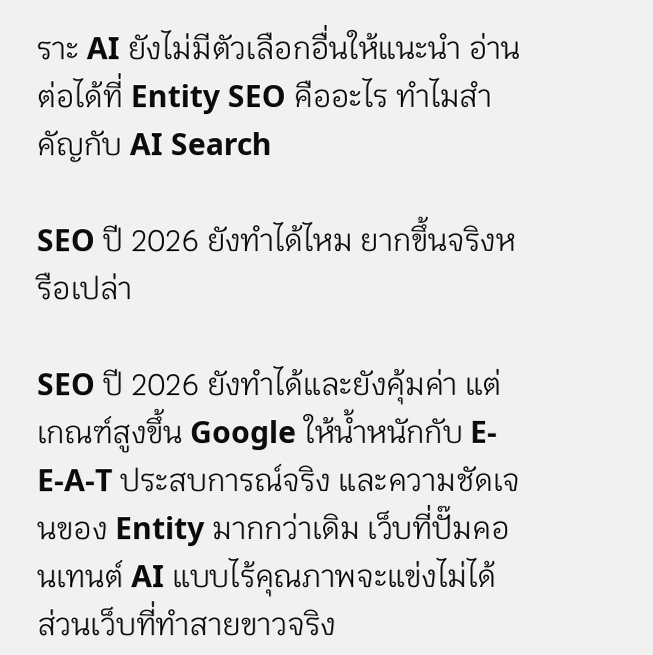ราะ AI ยังไม่มีตัวเลือกอื่นให้แนะนำ อ่านต่อได้ที่ Entity SEO คืออะไร ทำไมสำคัญกับ AI Search

SEO ปี 2026 ยังทำได้ไหม ยากขึ้นจริงหรือเปล่า

SEO ปี 2026 ยังทำได้และยังคุ้มค่า แต่เกณฑ์สูงขึ้น Google ให้น้ำหนักกับ E-E-A-T ประสบการณ์จริง และความชัดเจนของ Entity มากกว่าเดิม เว็บที่ปั๊มคอนเทนต์ AI แบบไร้คุณภาพจะแข่งไม่ได้ ส่วนเว็บที่ทำสายขาวจริง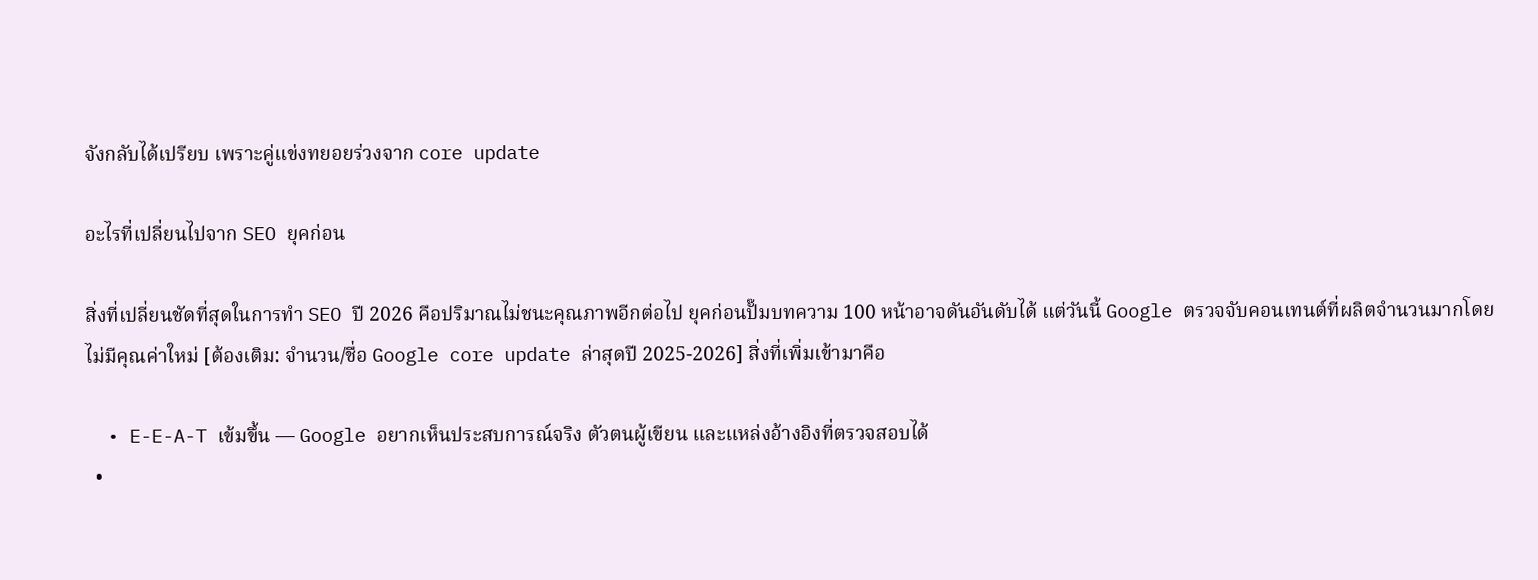จังกลับได้เปรียบ เพราะคู่แข่งทยอยร่วงจาก core update

อะไรที่เปลี่ยนไปจาก SEO ยุคก่อน

สิ่งที่เปลี่ยนชัดที่สุดในการทำ SEO ปี 2026 คือปริมาณไม่ชนะคุณภาพอีกต่อไป ยุคก่อนปั๊มบทความ 100 หน้าอาจดันอันดับได้ แต่วันนี้ Google ตรวจจับคอนเทนต์ที่ผลิตจำนวนมากโดยไม่มีคุณค่าใหม่ [ต้องเติม: จำนวน/ชื่อ Google core update ล่าสุดปี 2025-2026] สิ่งที่เพิ่มเข้ามาคือ

  • E-E-A-T เข้มขึ้น — Google อยากเห็นประสบการณ์จริง ตัวตนผู้เขียน และแหล่งอ้างอิงที่ตรวจสอบได้
  •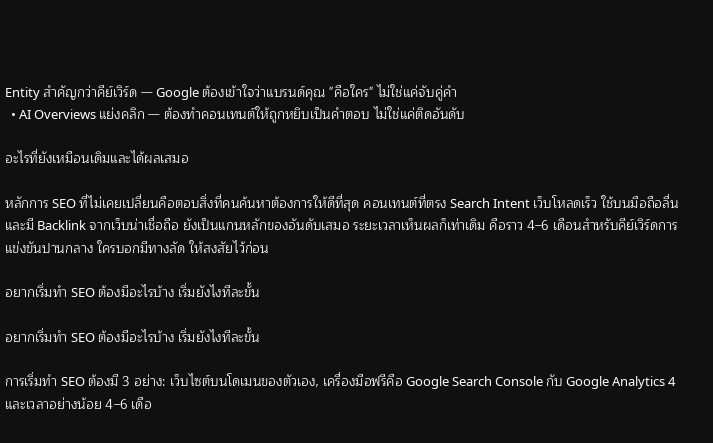Entity สำคัญกว่าคีย์เวิร์ด — Google ต้องเข้าใจว่าแบรนด์คุณ "คือใคร" ไม่ใช่แค่จับคู่คำ
  • AI Overviews แย่งคลิก — ต้องทำคอนเทนต์ให้ถูกหยิบเป็นคำตอบ ไม่ใช่แค่ติดอันดับ

อะไรที่ยังเหมือนเดิมและได้ผลเสมอ

หลักการ SEO ที่ไม่เคยเปลี่ยนคือตอบสิ่งที่คนค้นหาต้องการให้ดีที่สุด คอนเทนต์ที่ตรง Search Intent เว็บโหลดเร็ว ใช้บนมือถือลื่น และมี Backlink จากเว็บน่าเชื่อถือ ยังเป็นแกนหลักของอันดับเสมอ ระยะเวลาเห็นผลก็เท่าเดิม คือราว 4–6 เดือนสำหรับคีย์เวิร์ดการแข่งขันปานกลาง ใครบอกมีทางลัด ให้สงสัยไว้ก่อน

อยากเริ่มทำ SEO ต้องมีอะไรบ้าง เริ่มยังไงทีละขั้น

อยากเริ่มทำ SEO ต้องมีอะไรบ้าง เริ่มยังไงทีละขั้น

การเริ่มทำ SEO ต้องมี 3 อย่าง: เว็บไซต์บนโดเมนของตัวเอง, เครื่องมือฟรีคือ Google Search Console กับ Google Analytics 4 และเวลาอย่างน้อย 4–6 เดือ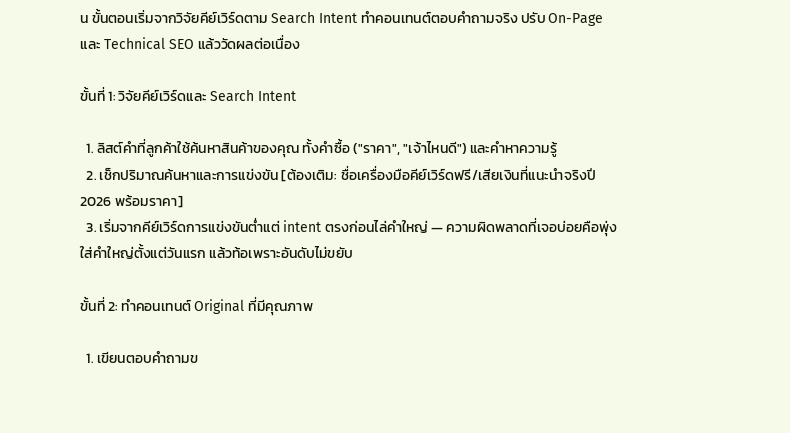น ขั้นตอนเริ่มจากวิจัยคีย์เวิร์ดตาม Search Intent ทำคอนเทนต์ตอบคำถามจริง ปรับ On-Page และ Technical SEO แล้ววัดผลต่อเนื่อง

ขั้นที่ 1: วิจัยคีย์เวิร์ดและ Search Intent

  1. ลิสต์คำที่ลูกค้าใช้ค้นหาสินค้าของคุณ ทั้งคำซื้อ ("ราคา", "เจ้าไหนดี") และคำหาความรู้
  2. เช็กปริมาณค้นหาและการแข่งขัน [ต้องเติม: ชื่อเครื่องมือคีย์เวิร์ดฟรี/เสียเงินที่แนะนำจริงปี 2026 พร้อมราคา]
  3. เริ่มจากคีย์เวิร์ดการแข่งขันต่ำแต่ intent ตรงก่อนไล่คำใหญ่ — ความผิดพลาดที่เจอบ่อยคือพุ่งใส่คำใหญ่ตั้งแต่วันแรก แล้วท้อเพราะอันดับไม่ขยับ

ขั้นที่ 2: ทำคอนเทนต์ Original ที่มีคุณภาพ

  1. เขียนตอบคำถามข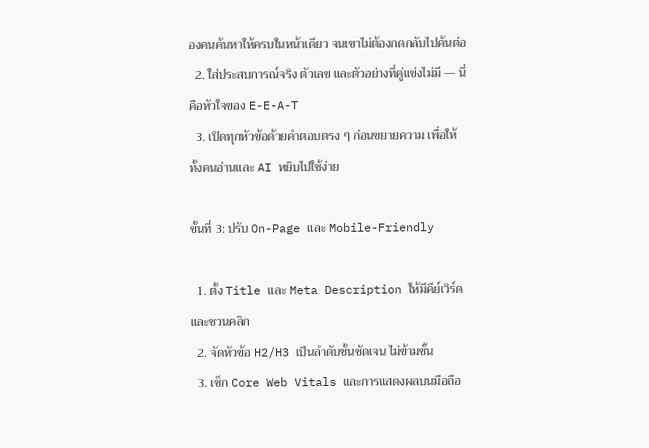องคนค้นหาให้ครบในหน้าเดียว จนเขาไม่ต้องกดกลับไปค้นต่อ
  2. ใส่ประสบการณ์จริง ตัวเลข และตัวอย่างที่คู่แข่งไม่มี — นี่คือหัวใจของ E-E-A-T
  3. เปิดทุกหัวข้อด้วยคำตอบตรง ๆ ก่อนขยายความ เพื่อให้ทั้งคนอ่านและ AI หยิบไปใช้ง่าย

ขั้นที่ 3: ปรับ On-Page และ Mobile-Friendly

  1. ตั้ง Title และ Meta Description ให้มีคีย์เวิร์ดและชวนคลิก
  2. จัดหัวข้อ H2/H3 เป็นลำดับชั้นชัดเจน ไม่ข้ามชั้น
  3. เช็ก Core Web Vitals และการแสดงผลบนมือถือ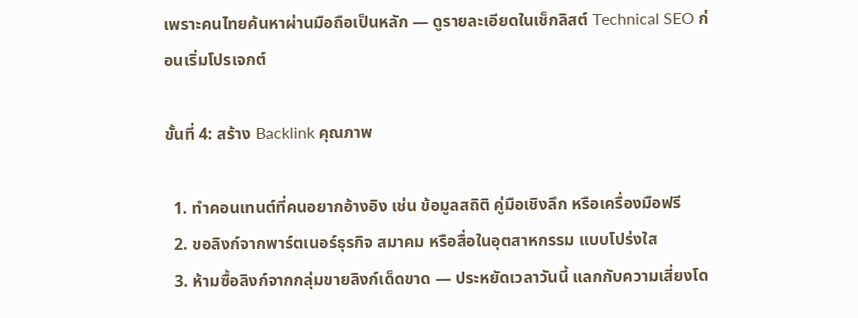เพราะคนไทยค้นหาผ่านมือถือเป็นหลัก — ดูรายละเอียดในเช็กลิสต์ Technical SEO ก่อนเริ่มโปรเจกต์

ขั้นที่ 4: สร้าง Backlink คุณภาพ

  1. ทำคอนเทนต์ที่คนอยากอ้างอิง เช่น ข้อมูลสถิติ คู่มือเชิงลึก หรือเครื่องมือฟรี
  2. ขอลิงก์จากพาร์ตเนอร์ธุรกิจ สมาคม หรือสื่อในอุตสาหกรรม แบบโปร่งใส
  3. ห้ามซื้อลิงก์จากกลุ่มขายลิงก์เด็ดขาด — ประหยัดเวลาวันนี้ แลกกับความเสี่ยงโด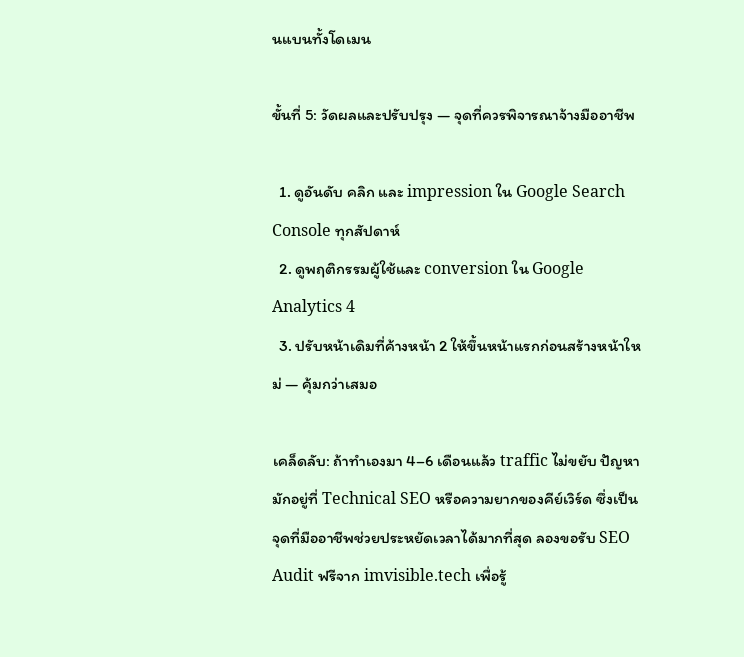นแบนทั้งโดเมน

ขั้นที่ 5: วัดผลและปรับปรุง — จุดที่ควรพิจารณาจ้างมืออาชีพ

  1. ดูอันดับ คลิก และ impression ใน Google Search Console ทุกสัปดาห์
  2. ดูพฤติกรรมผู้ใช้และ conversion ใน Google Analytics 4
  3. ปรับหน้าเดิมที่ค้างหน้า 2 ให้ขึ้นหน้าแรกก่อนสร้างหน้าใหม่ — คุ้มกว่าเสมอ

เคล็ดลับ: ถ้าทำเองมา 4–6 เดือนแล้ว traffic ไม่ขยับ ปัญหามักอยู่ที่ Technical SEO หรือความยากของคีย์เวิร์ด ซึ่งเป็นจุดที่มืออาชีพช่วยประหยัดเวลาได้มากที่สุด ลองขอรับ SEO Audit ฟรีจาก imvisible.tech เพื่อรู้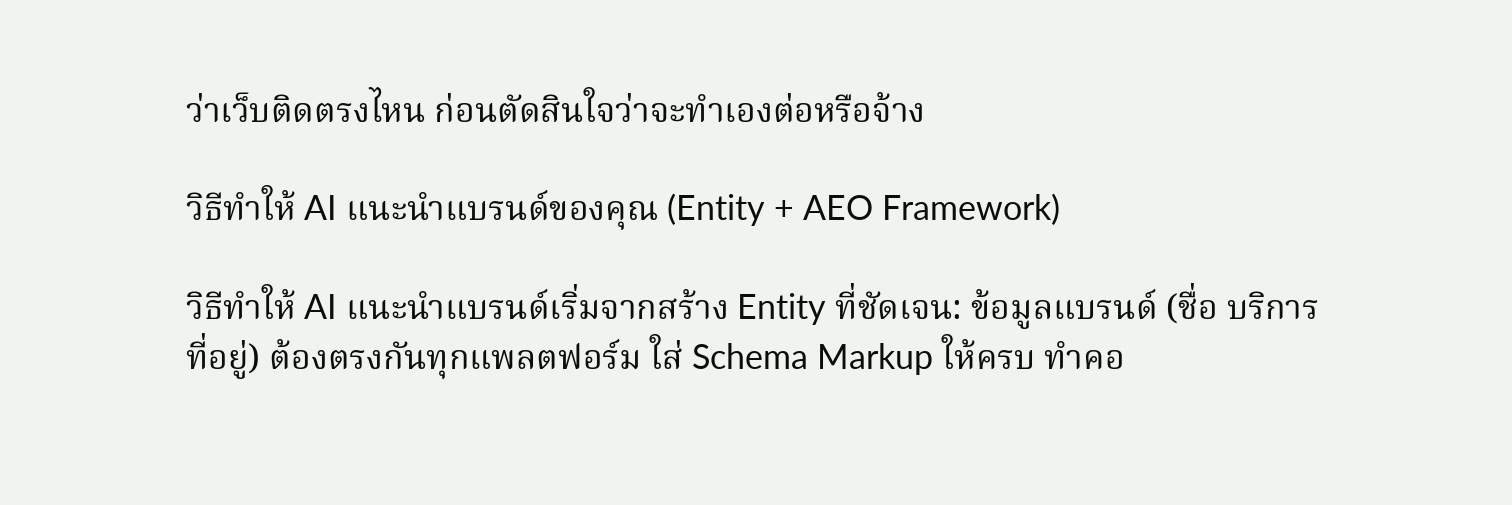ว่าเว็บติดตรงไหน ก่อนตัดสินใจว่าจะทำเองต่อหรือจ้าง

วิธีทำให้ AI แนะนำแบรนด์ของคุณ (Entity + AEO Framework)

วิธีทำให้ AI แนะนำแบรนด์เริ่มจากสร้าง Entity ที่ชัดเจน: ข้อมูลแบรนด์ (ชื่อ บริการ ที่อยู่) ต้องตรงกันทุกแพลตฟอร์ม ใส่ Schema Markup ให้ครบ ทำคอ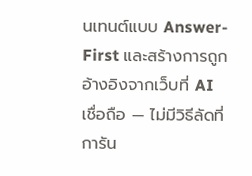นเทนต์แบบ Answer-First และสร้างการถูกอ้างอิงจากเว็บที่ AI เชื่อถือ — ไม่มีวิธีลัดที่การัน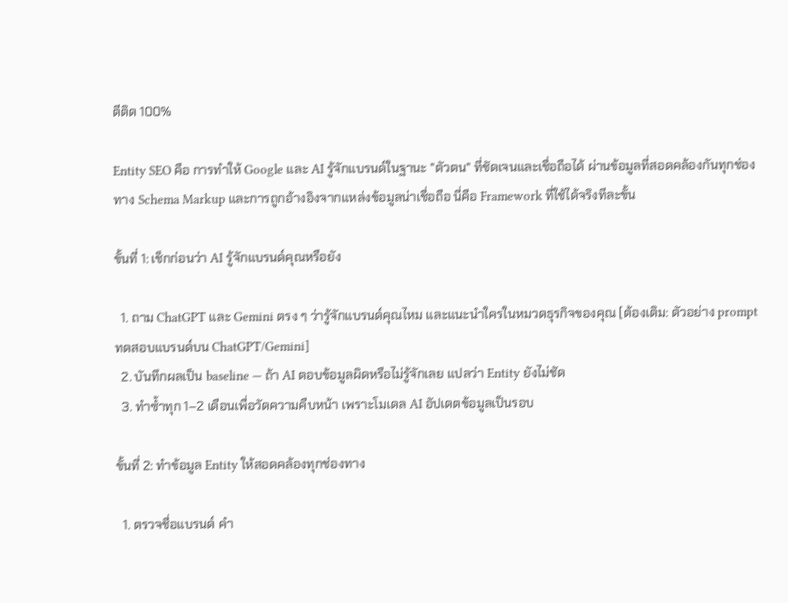ตีติด 100%

Entity SEO คือ การทำให้ Google และ AI รู้จักแบรนด์ในฐานะ "ตัวตน" ที่ชัดเจนและเชื่อถือได้ ผ่านข้อมูลที่สอดคล้องกันทุกช่องทาง Schema Markup และการถูกอ้างอิงจากแหล่งข้อมูลน่าเชื่อถือ นี่คือ Framework ที่ใช้ได้จริงทีละขั้น

ขั้นที่ 1: เช็กก่อนว่า AI รู้จักแบรนด์คุณหรือยัง

  1. ถาม ChatGPT และ Gemini ตรง ๆ ว่ารู้จักแบรนด์คุณไหม และแนะนำใครในหมวดธุรกิจของคุณ [ต้องเติม: ตัวอย่าง prompt ทดสอบแบรนด์บน ChatGPT/Gemini]
  2. บันทึกผลเป็น baseline — ถ้า AI ตอบข้อมูลผิดหรือไม่รู้จักเลย แปลว่า Entity ยังไม่ชัด
  3. ทำซ้ำทุก 1–2 เดือนเพื่อวัดความคืบหน้า เพราะโมเดล AI อัปเดตข้อมูลเป็นรอบ

ขั้นที่ 2: ทำข้อมูล Entity ให้สอดคล้องทุกช่องทาง

  1. ตรวจชื่อแบรนด์ คำ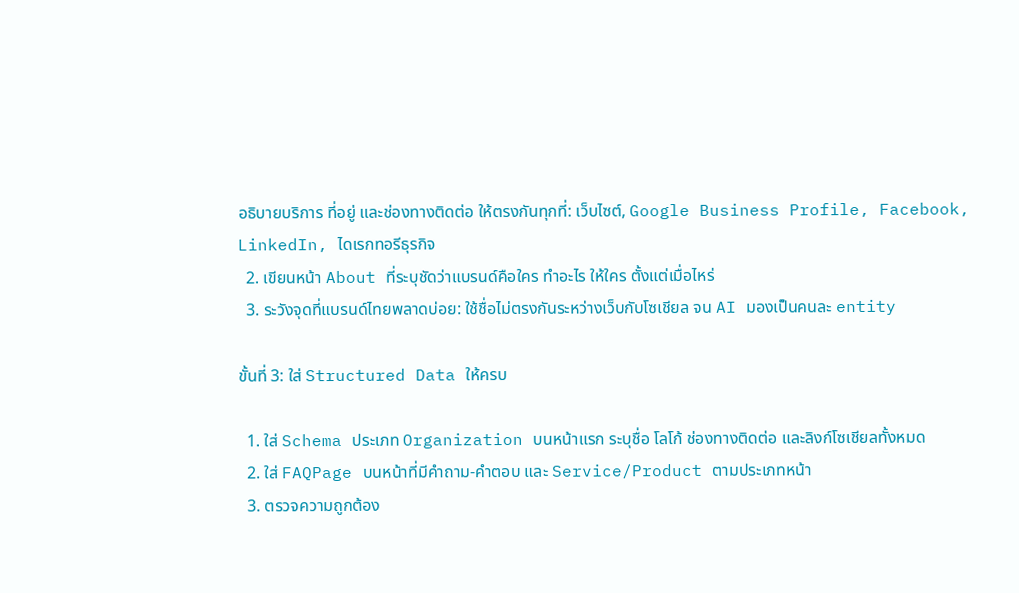อธิบายบริการ ที่อยู่ และช่องทางติดต่อ ให้ตรงกันทุกที่: เว็บไซต์, Google Business Profile, Facebook, LinkedIn, ไดเรกทอรีธุรกิจ
  2. เขียนหน้า About ที่ระบุชัดว่าแบรนด์คือใคร ทำอะไร ให้ใคร ตั้งแต่เมื่อไหร่
  3. ระวังจุดที่แบรนด์ไทยพลาดบ่อย: ใช้ชื่อไม่ตรงกันระหว่างเว็บกับโซเชียล จน AI มองเป็นคนละ entity

ขั้นที่ 3: ใส่ Structured Data ให้ครบ

  1. ใส่ Schema ประเภท Organization บนหน้าแรก ระบุชื่อ โลโก้ ช่องทางติดต่อ และลิงก์โซเชียลทั้งหมด
  2. ใส่ FAQPage บนหน้าที่มีคำถาม-คำตอบ และ Service/Product ตามประเภทหน้า
  3. ตรวจความถูกต้อง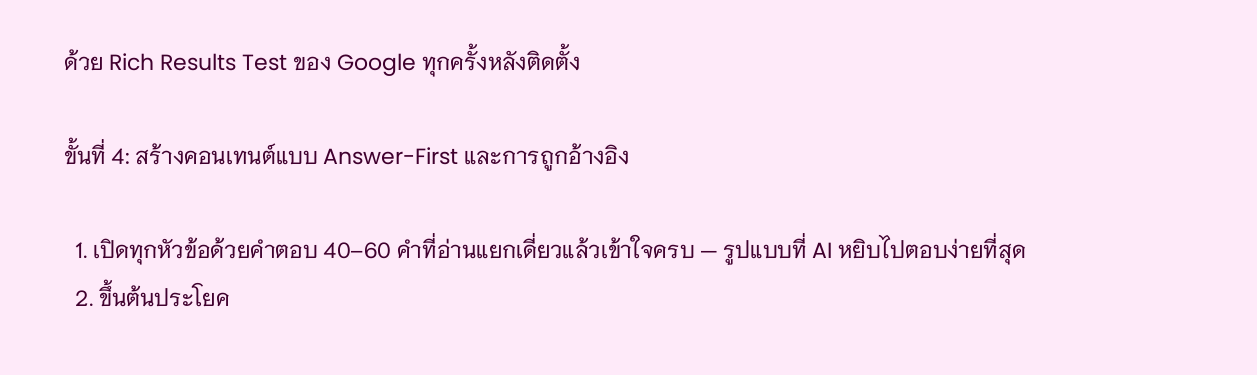ด้วย Rich Results Test ของ Google ทุกครั้งหลังติดตั้ง

ขั้นที่ 4: สร้างคอนเทนต์แบบ Answer-First และการถูกอ้างอิง

  1. เปิดทุกหัวข้อด้วยคำตอบ 40–60 คำที่อ่านแยกเดี่ยวแล้วเข้าใจครบ — รูปแบบที่ AI หยิบไปตอบง่ายที่สุด
  2. ขึ้นต้นประโยค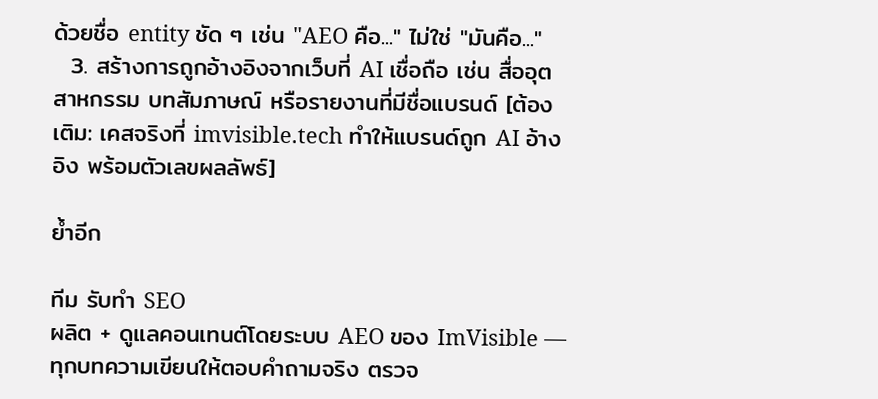ด้วยชื่อ entity ชัด ๆ เช่น "AEO คือ..." ไม่ใช่ "มันคือ..."
  3. สร้างการถูกอ้างอิงจากเว็บที่ AI เชื่อถือ เช่น สื่ออุตสาหกรรม บทสัมภาษณ์ หรือรายงานที่มีชื่อแบรนด์ [ต้องเติม: เคสจริงที่ imvisible.tech ทำให้แบรนด์ถูก AI อ้างอิง พร้อมตัวเลขผลลัพธ์]

ย้ำอีก

ทีม รับทำ SEO
ผลิต + ดูแลคอนเทนต์โดยระบบ AEO ของ ImVisible — ทุกบทความเขียนให้ตอบคำถามจริง ตรวจ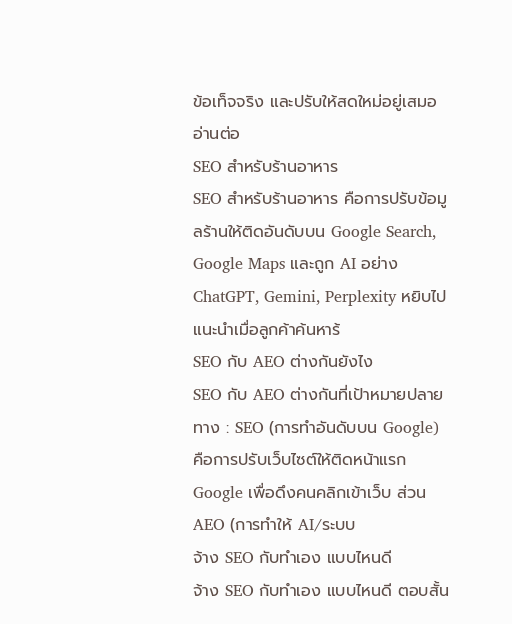ข้อเท็จจริง และปรับให้สดใหม่อยู่เสมอ
อ่านต่อ
SEO สำหรับร้านอาหาร
SEO สำหรับร้านอาหาร คือการปรับข้อมูลร้านให้ติดอันดับบน Google Search, Google Maps และถูก AI อย่าง ChatGPT, Gemini, Perplexity หยิบไปแนะนำเมื่อลูกค้าค้นหาร้
SEO กับ AEO ต่างกันยังไง
SEO กับ AEO ต่างกันที่เป้าหมายปลายทาง : SEO (การทำอันดับบน Google) คือการปรับเว็บไซต์ให้ติดหน้าแรก Google เพื่อดึงคนคลิกเข้าเว็บ ส่วน AEO (การทำให้ AI/ระบบ
จ้าง SEO กับทำเอง แบบไหนดี
จ้าง SEO กับทำเอง แบบไหนดี ตอบสั้น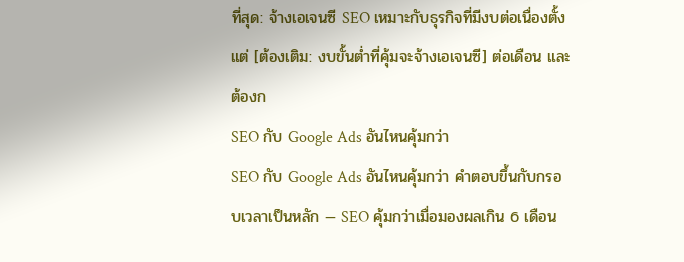ที่สุด: จ้างเอเจนซี SEO เหมาะกับธุรกิจที่มีงบต่อเนื่องตั้งแต่ [ต้องเติม: งบขั้นต่ำที่คุ้มจะจ้างเอเจนซี] ต่อเดือน และต้องก
SEO กับ Google Ads อันไหนคุ้มกว่า
SEO กับ Google Ads อันไหนคุ้มกว่า คำตอบขึ้นกับกรอบเวลาเป็นหลัก — SEO คุ้มกว่าเมื่อมองผลเกิน 6 เดือน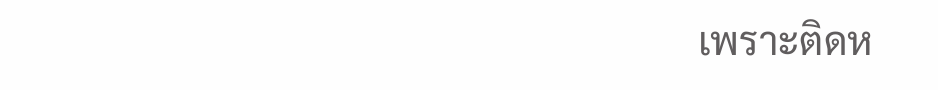เพราะติดห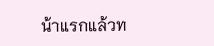น้าแรกแล้วท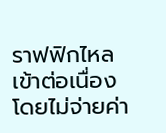ราฟฟิกไหลเข้าต่อเนื่องโดยไม่จ่ายค่า